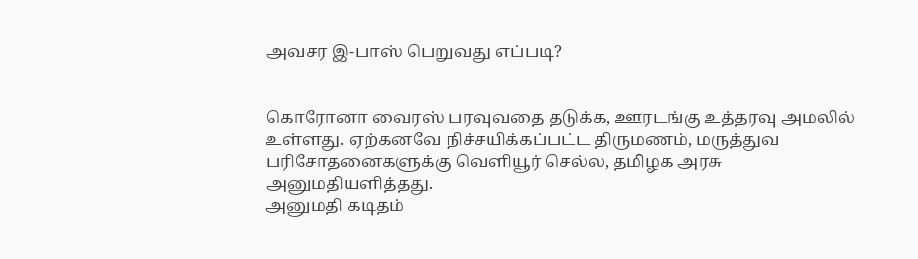அவசர இ-பாஸ் பெறுவது எப்படி?


கொரோனா வைரஸ் பரவுவதை தடுக்க, ஊரடங்கு உத்தரவு அமலில் உள்ளது. ஏற்கனவே நிச்சயிக்கப்பட்ட திருமணம், மருத்துவ பரிசோதனைகளுக்கு வெளியூர் செல்ல, தமிழக அரசு அனுமதியளித்தது.
அனுமதி கடிதம்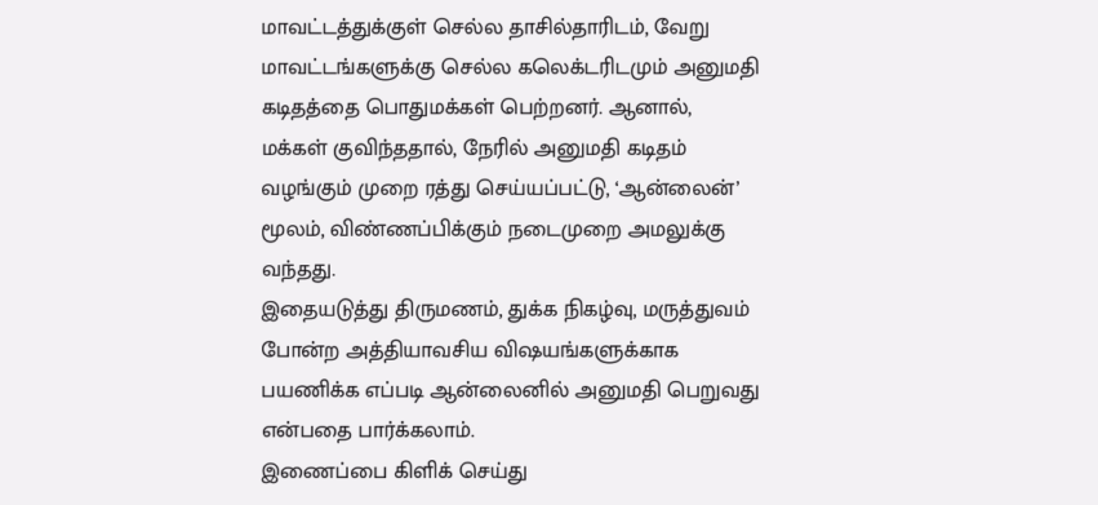மாவட்டத்துக்குள் செல்ல தாசில்தாரிடம், வேறு மாவட்டங்களுக்கு செல்ல கலெக்டரிடமும் அனுமதி கடிதத்தை பொதுமக்கள் பெற்றனர். ஆனால், மக்கள் குவிந்ததால், நேரில் அனுமதி கடிதம் வழங்கும் முறை ரத்து செய்யப்பட்டு, ‘ஆன்லைன்’ மூலம், விண்ணப்பிக்கும் நடைமுறை அமலுக்கு வந்தது.
இதையடுத்து திருமணம், துக்க நிகழ்வு, மருத்துவம் போன்ற அத்தியாவசிய விஷயங்களுக்காக பயணிக்க எப்படி ஆன்லைனில் அனுமதி பெறுவது என்பதை பார்க்கலாம்.
இணைப்பை கிளிக் செய்து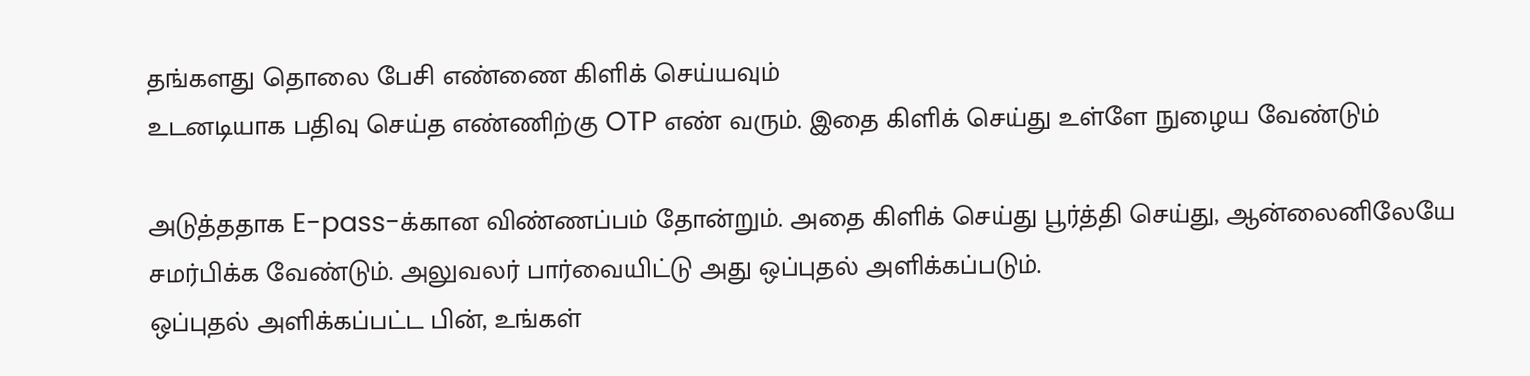தங்களது தொலை பேசி எண்ணை கிளிக் செய்யவும்
உடனடியாக பதிவு செய்த எண்ணிற்கு OTP எண் வரும். இதை கிளிக் செய்து உள்ளே நுழைய வேண்டும்

அடுத்ததாக E-pass-க்கான விண்ணப்பம் தோன்றும். அதை கிளிக் செய்து பூர்த்தி செய்து, ஆன்லைனிலேயே சமர்பிக்க வேண்டும். அலுவலர் பார்வையிட்டு அது ஒப்புதல் அளிக்கப்படும்.
ஒப்புதல் அளிக்கப்பட்ட பின், உங்கள்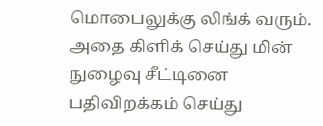மொபைலுக்கு லிங்க் வரும். அதை கிளிக் செய்து மின் நுழைவு சீட்டினை பதிவிறக்கம் செய்து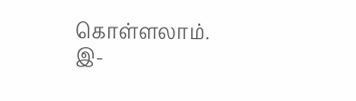கொள்ளலாம்.
இ-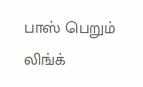பாஸ் பெறும் லிங்க்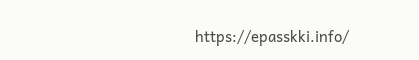https://epasskki.info/